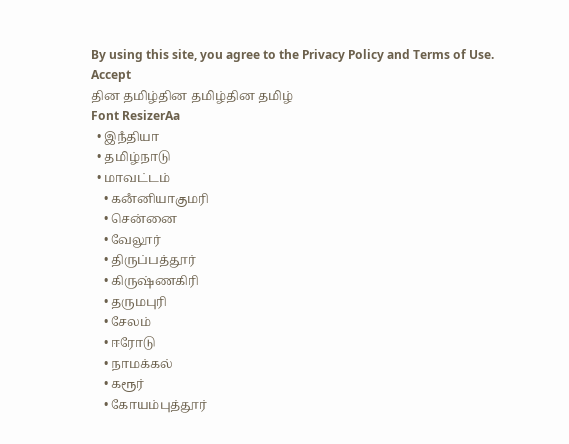By using this site, you agree to the Privacy Policy and Terms of Use.
Accept
தின தமிழ்தின தமிழ்தின தமிழ்
Font ResizerAa
  • இநஂதியா
  • தமிழ்நாடு
  • மாவட்டம்
    • கனஂனியாகுமரி
    • சென்னை
    • வேலூர்
    • திருப்பத்தூர்
    • கிருஷ்ணகிரி
    • தருமபுரி
    • சேலம்
    • ஈரோடு
    • நாமக்கல்
    • கரூர்
    • கோயம்புத்தூர்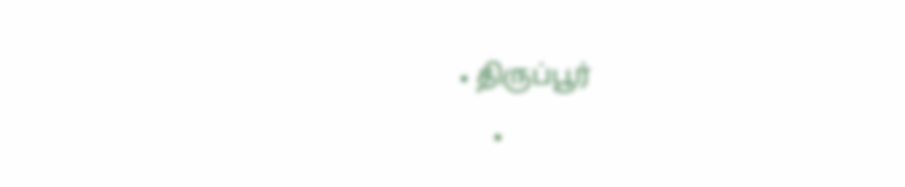• திருப்பூர்
    •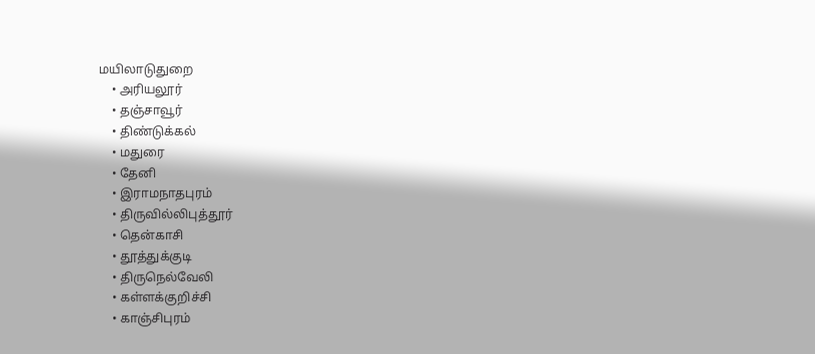மயிலாடுதுறை
    • அரியலூர்
    • தஞ்சாவூர்
    • திண்டுக்கல்
    • மதுரை
    • தேனி
    • இராமநாதபுரம்
    • திருவில்லிபுத்தூர்
    • தென்காசி
    • தூத்துக்குடி
    • திருநெல்வேலி
    • கள்ளக்குறிச்சி
    • காஞ்சிபுரம்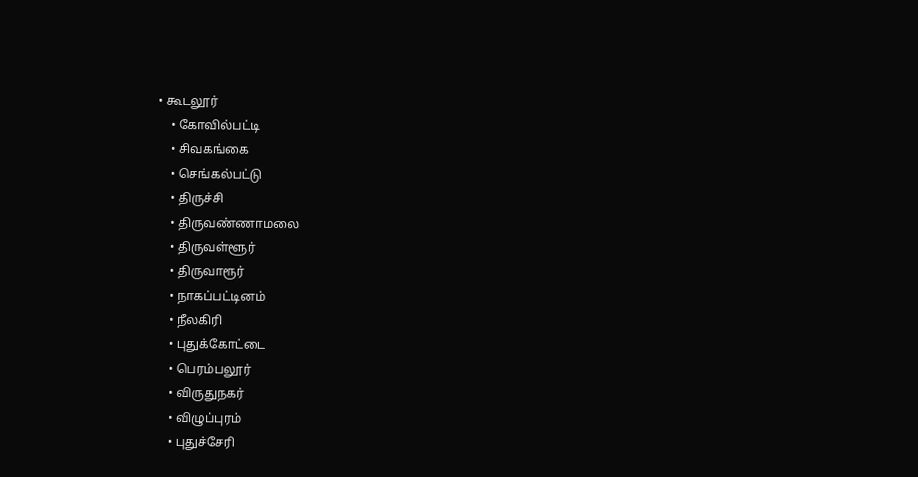• கூடலூர்
    • கோவில்பட்டி
    • சிவகங்கை
    • செங்கல்பட்டு
    • திருச்சி
    • திருவண்ணாமலை
    • திருவள்ளூர்
    • திருவாரூர்
    • நாகப்பட்டினம்
    • நீலகிரி
    • புதுக்கோட்டை
    • பெரம்பலூர்
    • விருதுநகர்
    • விழுப்புரம்
    • புதுச்சேரி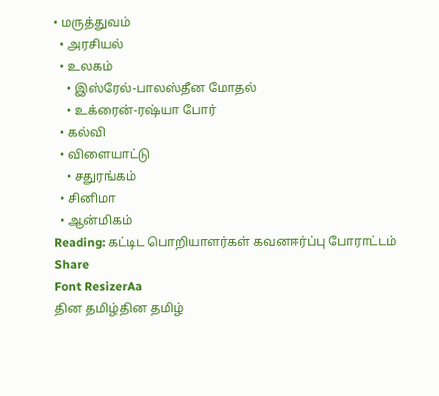• மருத்துவம்
  • அரசியல்
  • உலகம்
    • இஸ்ரேல்-பாலஸ்தீன மோதல்
    • உக்ரைன்-ரஷ்யா போர்
  • கல்வி
  • விளையாட்டு
    • சதுரங்கம்
  • சினிமா
  • ஆன்மிகம்
Reading: கட்டிட பொறியாளர்கள் கவனஈர்ப்பு போராட்டம்
Share
Font ResizerAa
தின தமிழ்தின தமிழ்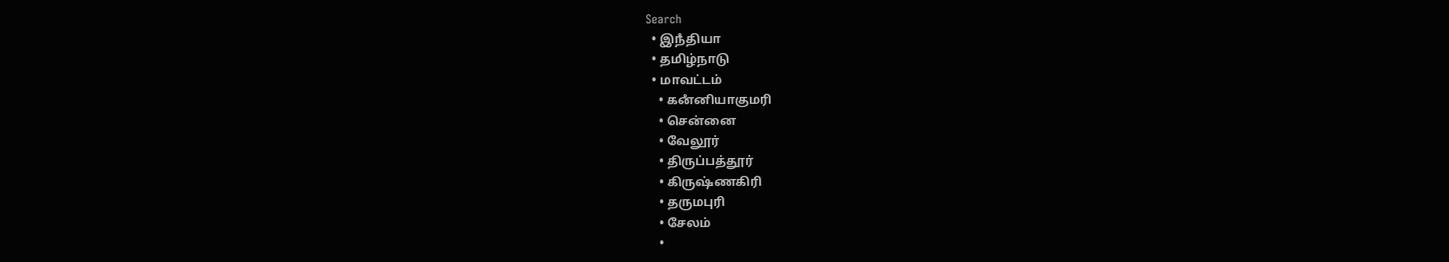Search
  • இநஂதியா
  • தமிழ்நாடு
  • மாவட்டம்
    • கனஂனியாகுமரி
    • சென்னை
    • வேலூர்
    • திருப்பத்தூர்
    • கிருஷ்ணகிரி
    • தருமபுரி
    • சேலம்
    •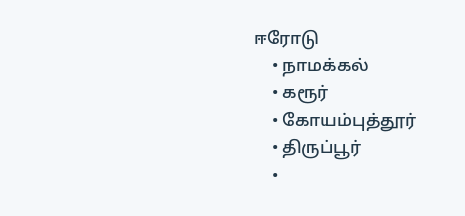ஈரோடு
    • நாமக்கல்
    • கரூர்
    • கோயம்புத்தூர்
    • திருப்பூர்
    •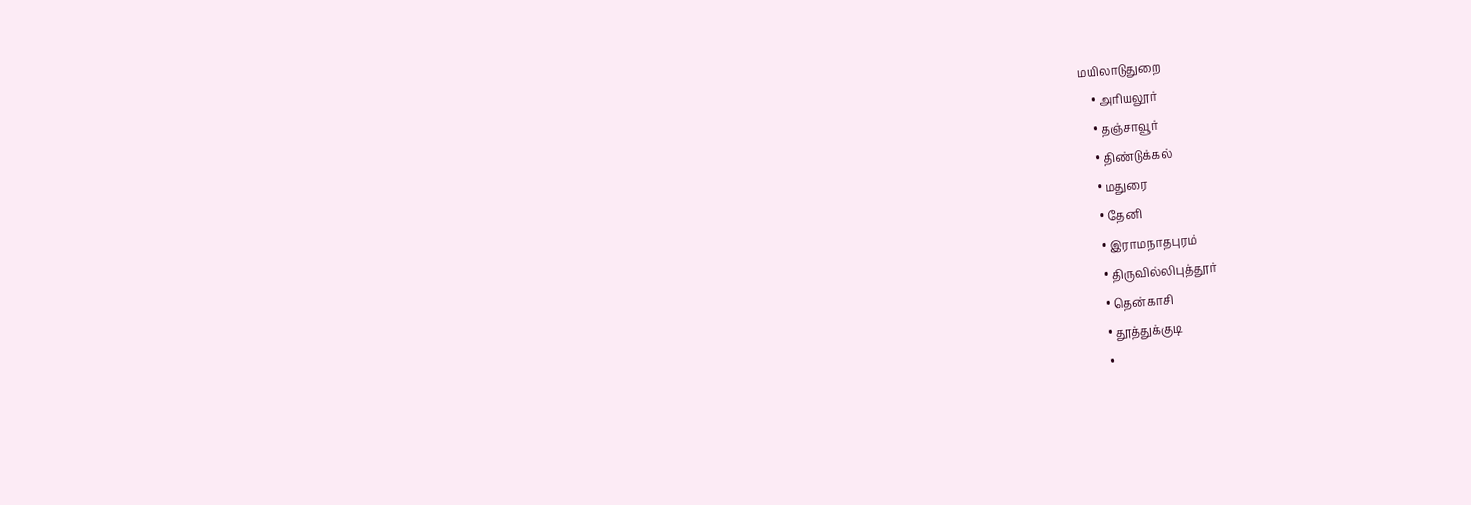மயிலாடுதுறை
    • அரியலூர்
    • தஞ்சாவூர்
    • திண்டுக்கல்
    • மதுரை
    • தேனி
    • இராமநாதபுரம்
    • திருவில்லிபுத்தூர்
    • தென்காசி
    • தூத்துக்குடி
    •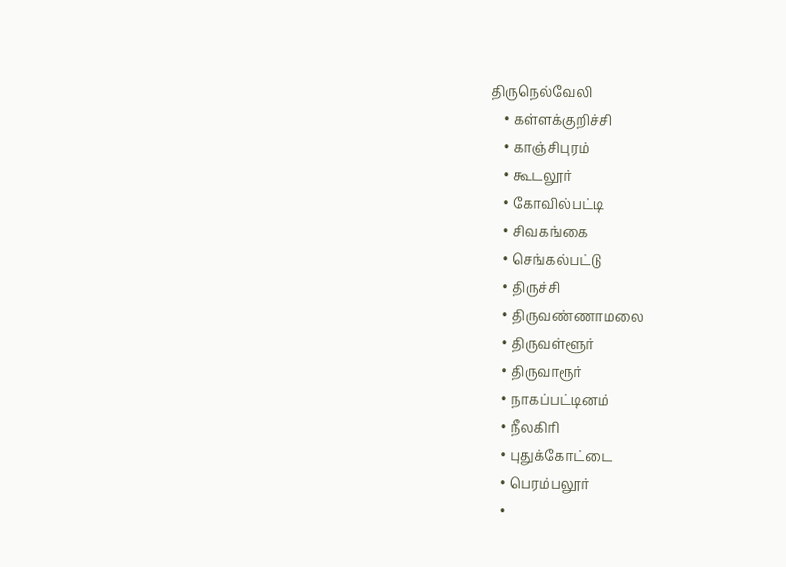திருநெல்வேலி
    • கள்ளக்குறிச்சி
    • காஞ்சிபுரம்
    • கூடலூர்
    • கோவில்பட்டி
    • சிவகங்கை
    • செங்கல்பட்டு
    • திருச்சி
    • திருவண்ணாமலை
    • திருவள்ளூர்
    • திருவாரூர்
    • நாகப்பட்டினம்
    • நீலகிரி
    • புதுக்கோட்டை
    • பெரம்பலூர்
    •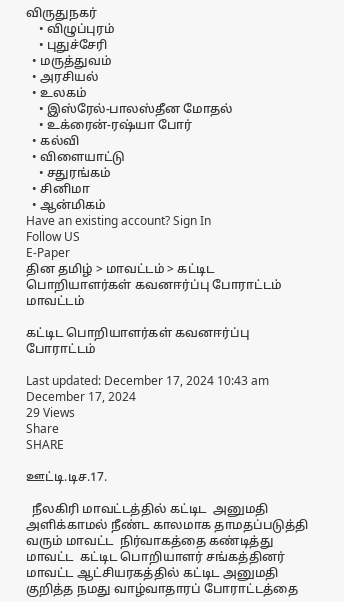விருதுநகர்
    • விழுப்புரம்
    • புதுச்சேரி
  • மருத்துவம்
  • அரசியல்
  • உலகம்
    • இஸ்ரேல்-பாலஸ்தீன மோதல்
    • உக்ரைன்-ரஷ்யா போர்
  • கல்வி
  • விளையாட்டு
    • சதுரங்கம்
  • சினிமா
  • ஆன்மிகம்
Have an existing account? Sign In
Follow US
E-Paper
தின தமிழ் > மாவட்டம் > கட்டிட பொறியாளர்கள் கவனஈர்ப்பு போராட்டம்
மாவட்டம்

கட்டிட பொறியாளர்கள் கவனஈர்ப்பு போராட்டம்

Last updated: December 17, 2024 10:43 am
December 17, 2024
29 Views
Share
SHARE

ஊட்டி.டிச.17.

  நீலகிரி மாவட்டத்தில் கட்டிட  அனுமதி அளிக்காமல் நீண்ட காலமாக தாமதப்படுத்தி வரும் மாவட்ட  நிர்வாகத்தை கண்டித்து மாவட்ட  கட்டிட பொறியாளர் சங்கத்தினர் மாவட்ட ஆட்சியரகத்தில் கட்டிட அனுமதி குறித்த நமது வாழ்வாதாரப் போராட்டத்தை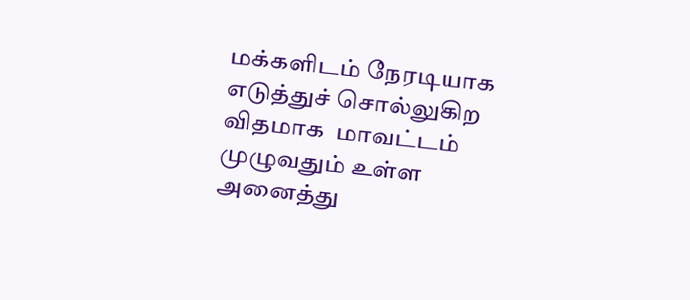மக்களிடம் நேரடியாக எடுத்துச் சொல்லுகிற விதமாக  மாவட்டம் முழுவதும் உள்ள அனைத்து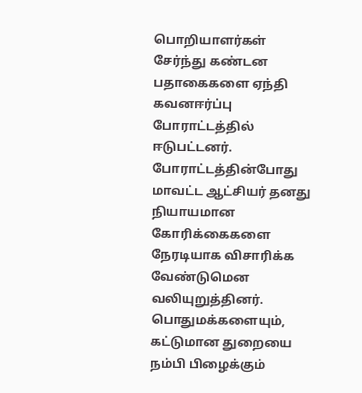பொறியாளர்கள் சேர்ந்து கண்டன பதாகைகளை ஏந்தி கவனஈர்ப்பு போராட்டத்தில் ஈடுபட்டனர்.  போராட்டத்தின்போது மாவட்ட ஆட்சியர் தனது நியாயமான கோரிக்கைகளை நேரடியாக விசாரிக்க வேண்டுமென  வலியுறுத்தினர். பொதுமக்களையும்,  கட்டுமான துறையை நம்பி பிழைக்கும்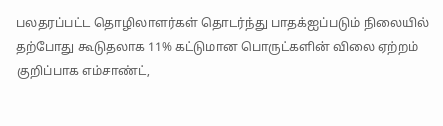பலதரப்பட்ட தொழிலாளர்கள் தொடர்ந்து பாதக்ஐப்படும் நிலையில்  தற்போது கூடுதலாக 11% கட்டுமான பொருட்களின் விலை ஏற்றம் குறிப்பாக எம்சாண்ட்,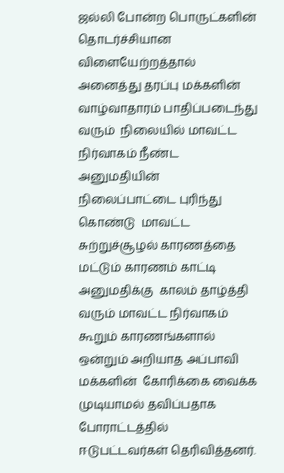ஜல்லி போன்ற பொருட்களின் தொடர்ச்சியான விளையேற்றத்தால் அனைத்து தரப்பு மக்களின் வாழ்வாதாரம் பாதிப்படைந்து வரும்  நிலையில் மாவட்ட   நிர்வாகம் நீண்ட அனுமதியின் நிலைப்பாட்டை புரிந்து கொண்டு  மாவட்ட சுற்றுச்சூழல் காரணத்தை மட்டும் காரணம் காட்டி அனுமதிக்கு  காலம் தாழ்த்தி வரும் மாவட்ட நிர்வாகம் கூறும் காரணங்களால் ஒன்றும் அறியாத அப்பாவி மக்களின்  கோரிக்கை வைக்க முடியாமல் தவிப்பதாக போராட்டத்தில் ஈடுபட்டவர்கள் தெரிவித்தனர்.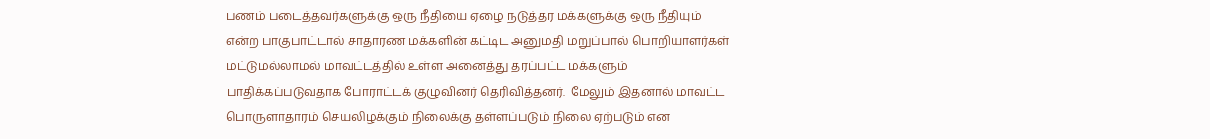பணம் படைத்தவர்களுக்கு ஒரு நீதியை ஏழை நடுத்தர மக்களுக்கு ஒரு நீதியும் என்ற பாகுபாட்டால் சாதாரண மக்களின் கட்டிட அனுமதி மறுப்பால் பொறியாளர்கள் மட்டுமல்லாமல் மாவட்டத்தில் உள்ள அனைத்து தரப்பட்ட மக்களும் பாதிக்கப்படுவதாக போராட்டக் குழுவினர் தெரிவித்தனர்.  மேலும் இதனால் மாவட்ட பொருளாதாரம் செயலிழக்கும் நிலைக்கு தள்ளப்படும் நிலை ஏற்படும் என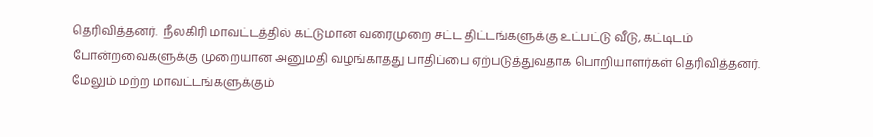தெரிவித்தனர்.  நீலகிரி மாவட்டத்தில் கட்டுமான வரைமுறை சட்ட திட்டங்களுக்கு உட்பட்டு வீடு, கட்டிடம்  போன்றவைகளுக்கு முறையான அனுமதி வழங்காதது பாதிப்பை ஏற்படுத்துவதாக பொறியாளர்கள் தெரிவித்தனர்.  மேலும் மற்ற மாவட்டங்களுக்கும்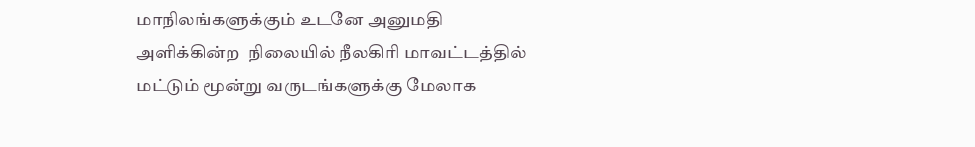மாநிலங்களுக்கும் உடனே அனுமதி அளிக்கின்ற  நிலையில் நீலகிரி மாவட்டத்தில் மட்டும் மூன்று வருடங்களுக்கு மேலாக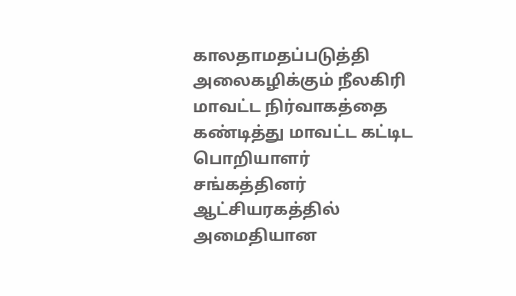காலதாமதப்படுத்தி அலைகழிக்கும் நீலகிரி மாவட்ட நிர்வாகத்தை கண்டித்து மாவட்ட கட்டிட பொறியாளர் சங்கத்தினர் ஆட்சியரகத்தில்  அமைதியான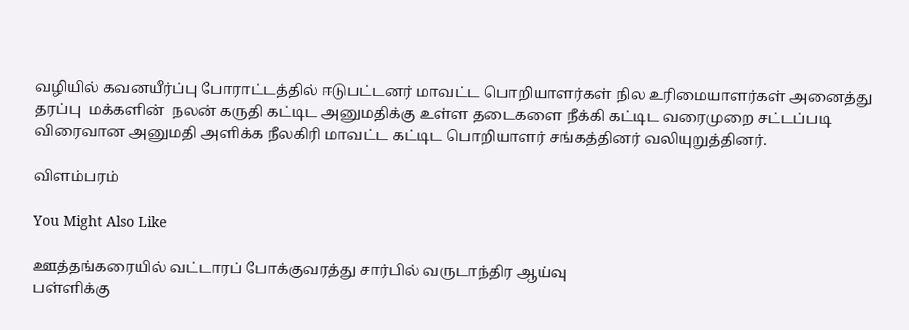வழியில் கவனயீர்ப்பு போராட்டத்தில் ஈடுபட்டனர் மாவட்ட பொறியாளர்கள் நில உரிமையாளர்கள் அனைத்து தரப்பு  மக்களின்  நலன் கருதி கட்டிட அனுமதிக்கு உள்ள தடைகளை நீக்கி கட்டிட வரைமுறை சட்டப்படி விரைவான அனுமதி அளிக்க நீலகிரி மாவட்ட கட்டிட பொறியாளர் சங்கத்தினர் வலியுறுத்தினர்.

விளம்பரம்

You Might Also Like

ஊத்தங்கரையில் வட்டாரப் போக்குவரத்து சார்பில் வருடாந்திர ஆய்வு
பள்ளிக்கு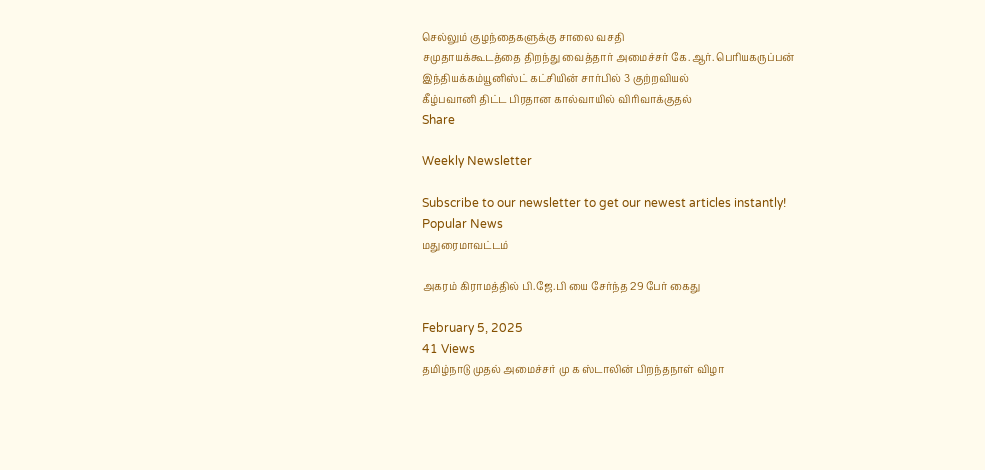செல்லும் குழந்தைகளுக்கு சாலை வசதி
சமுதாயக்கூடத்தை திறந்து வைத்தார் அமைச்சர் கே.ஆர். பெரியகருப்பன்
இந்தியக்கம்யூனிஸ்ட் கட்சியின் சார்பில் 3 குற்றவியல்
கீழ்பவானி திட்ட பிரதான கால்வாயில் விரிவாக்குதல்
Share

Weekly Newsletter

Subscribe to our newsletter to get our newest articles instantly!
Popular News
மதுரைமாவட்டம்

அகரம் கிராமத்தில் பி.ஜே.பி யை சேர்ந்த 29 பேர் கைது

February 5, 2025
41 Views
தமிழ்நாடு முதல் அமைச்சர் மு க ஸ்டாலின் பிறந்தநாள் விழா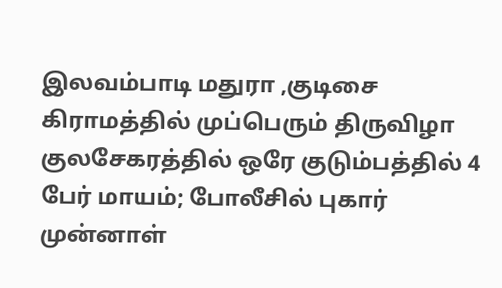இலவம்பாடி மதுரா ,குடிசை கிராமத்தில் முப்பெரும் திருவிழா
குலசேகரத்தில் ஒரே குடும்பத்தில் 4 பேர் மாயம்; போலீசில் புகார்
முன்னாள்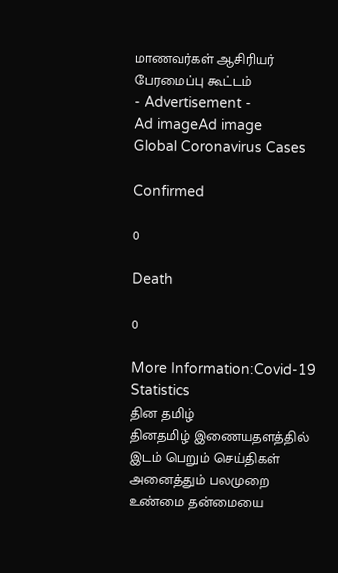மாணவர்கள் ஆசிரியர் பேரமைப்பு கூட்டம்
- Advertisement -
Ad imageAd image
Global Coronavirus Cases

Confirmed

0

Death

0

More Information:Covid-19 Statistics
தின தமிழ்
தினதமிழ் இணையதளத்தில் இடம் பெறும் செய்திகள் அனைத்தும் பலமுறை உண்மை தன்மையை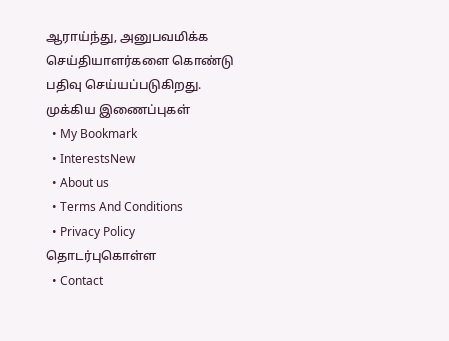ஆராய்ந்து, அனுபவமிக்க செய்தியாளர்களை கொண்டு பதிவு செய்யப்படுகிறது.
முக்கிய இணைப்புகள்
  • My Bookmark
  • InterestsNew
  • About us
  • Terms And Conditions
  • Privacy Policy
தொடர்புகொள்ள
  • Contact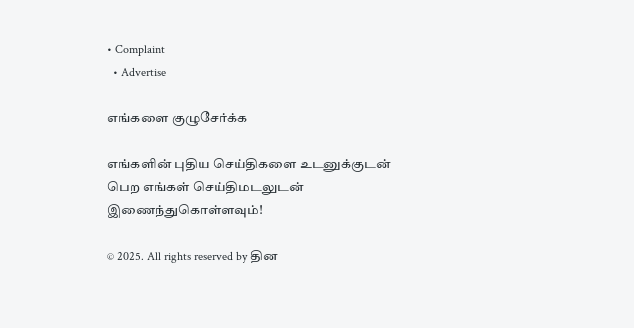• Complaint
  • Advertise

எங்களை குழுசேர்க்க

எங்களின் புதிய செய்திகளை உடனுக்குடன் பெற எங்கள் செய்திமடலுடன் இணைந்துகொள்ளவும்!

© 2025. All rights reserved by தின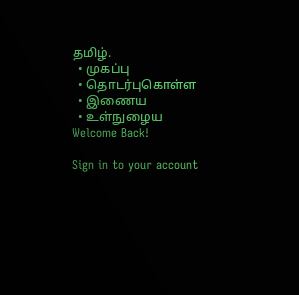தமிழ்.
  • முகப்பு
  • தொடர்புகொள்ள
  • இணைய
  • உள்நுழைய
Welcome Back!

Sign in to your account